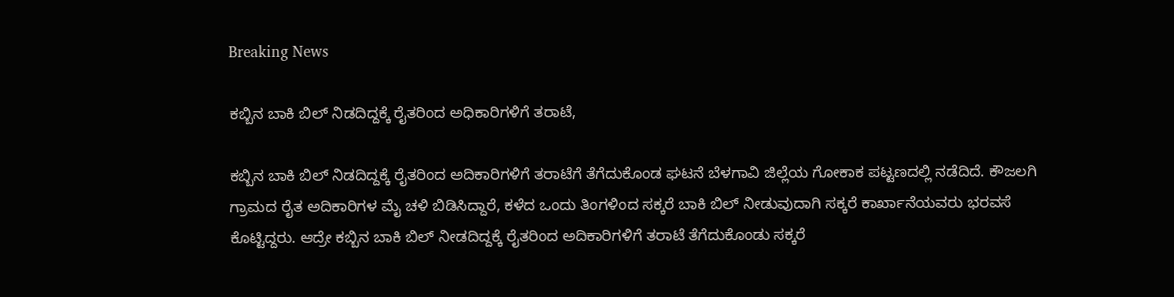Breaking News

ಕಬ್ಬಿನ ಬಾಕಿ ಬಿಲ್ ನಿಡದಿದ್ದಕ್ಕೆ ರೈತರಿಂದ ಅಧಿಕಾರಿಗಳಿಗೆ ತರಾಟೆ,

ಕಬ್ಬಿನ ಬಾಕಿ ಬಿಲ್ ನಿಡದಿದ್ದಕ್ಕೆ ರೈತರಿಂದ ಅದಿಕಾರಿಗಳಿಗೆ ತರಾಟೆಗೆ ತೆಗೆದುಕೊಂಡ ಘಟನೆ ಬೆಳಗಾವಿ ಜಿಲ್ಲೆಯ ಗೋಕಾಕ ಪಟ್ಟಣದಲ್ಲಿ ನಡೆದಿದೆ. ಕೌಜಲಗಿ ಗ್ರಾಮದ ರೈತ ಅದಿಕಾರಿಗಳ ಮೈ ಚಳಿ ಬಿಡಿಸಿದ್ದಾರೆ, ಕಳೆದ ಒಂದು ತಿಂಗಳಿಂದ ಸಕ್ಕರೆ ಬಾಕಿ ಬಿಲ್ ನೀಡುವುದಾಗಿ ಸಕ್ಕರೆ ಕಾರ್ಖಾನೆಯವರು ಭರವಸೆ ಕೊಟ್ಟಿದ್ದರು. ಆದ್ರೇ ಕಬ್ಬಿನ ಬಾಕಿ ಬಿಲ್ ನೀಡದಿದ್ದಕ್ಕೆ ರೈತರಿಂದ ಅದಿಕಾರಿಗಳಿಗೆ ತರಾಟೆ ತೆಗೆದುಕೊಂಡು ಸಕ್ಕರೆ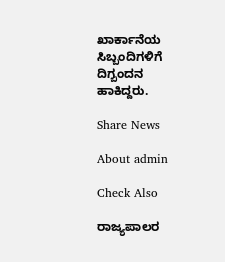ಖಾರ್ಕಾನೆಯ ಸಿಬ್ಬಂದಿಗಳಿಗೆ ದಿಗ್ಬಂದನ ಹಾಕಿದ್ದರು.

Share News

About admin

Check Also

ರಾಜ್ಯಪಾಲರ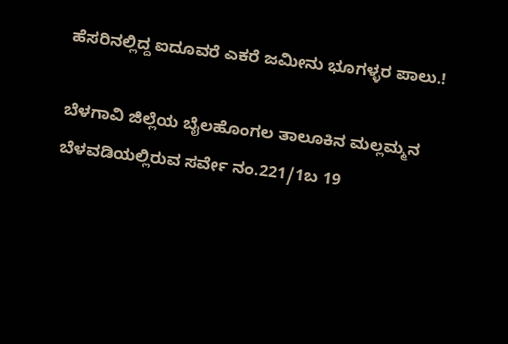ಹೆಸರಿನಲ್ಲಿದ್ದ ಐದೂವರೆ ಎಕರೆ ಜಮೀನು ಭೂಗಳ್ಳರ ಪಾಲು.!

ಬೆಳಗಾವಿ ಜಿಲ್ಲೆಯ ಬೈಲಹೊಂಗಲ ತಾಲೂಕಿನ ಮಲ್ಲಮ್ಮನ ಬೆಳವಡಿಯಲ್ಲಿರುವ ಸರ್ವೇ ನಂ.221/1ಬ 19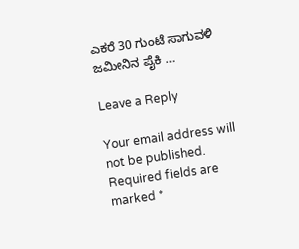ಎಕರೆ 30 ಗುಂಟೆ ಸಾಗುವಳಿ ಜಮೀನಿನ ಪೈಕಿ …

Leave a Reply

Your email address will not be published. Required fields are marked *